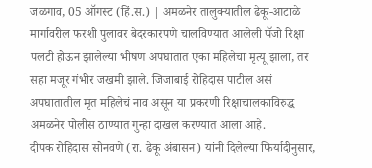जळगाव, 05 ऑगस्ट (हिं.स.) | अमळनेर तालुक्यातील ढेकू-आटाळे मार्गावरील फरशी पुलावर बेदरकारपणे चालविण्यात आलेली पॅजो रिक्षा पलटी होऊन झालेल्या भीषण अपघातात एका महिलेचा मृत्यू झाला, तर सहा मजूर गंभीर जखमी झाले. जिजाबाई रोहिदास पाटील असं अपघातातील मृत महिलेचं नाव असून या प्रकरणी रिक्षाचालकाविरुद्ध अमळनेर पोलीस ठाण्यात गुन्हा दाखल करण्यात आला आहे.
दीपक रोहिदास सोनवणे (रा. ढेकू अंबासन) यांनी दिलेल्या फिर्यादीनुसार,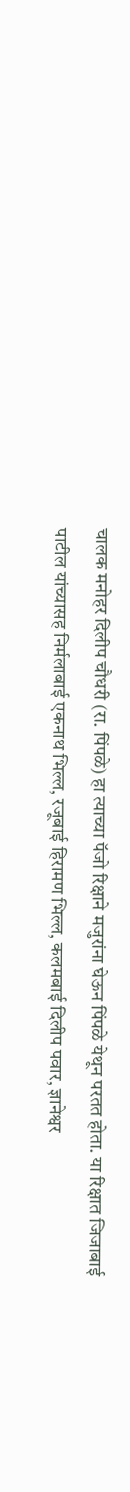चालक मनोहर दिलीप चौधरी (रा. पिंपळे) हा त्याच्या पॅजो रिक्षाने मजुरांना घेऊन पिंपळे येथून परतत होता. या रिक्षात जिजाबाई पाटील यांच्यासह निर्मलाबाई एकनाथ भिल्ल, रजूबाई हिरामण भिल्ल, कलमबाई दिलीप पवार, ज्ञानेश्वर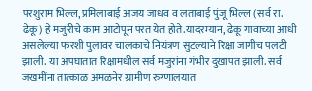परशुराम भिल्ल, प्रमिलाबाई अजय जाधव व लताबाई पुंजू भिल्ल (सर्व रा. ढेकू) हे मजुरीचे काम आटोपून परत येत होते.यादरम्यान, ढेकू गावाच्या आधी असलेल्या फरशी पुलावर चालकाचे नियंत्रण सुटल्याने रिक्षा जागीच पलटी झाली. या अपघातात रिक्षामधील सर्व मजुरांना गंभीर दुखापत झाली. सर्व जखमींना तात्काळ अमळनेर ग्रामीण रुग्णालयात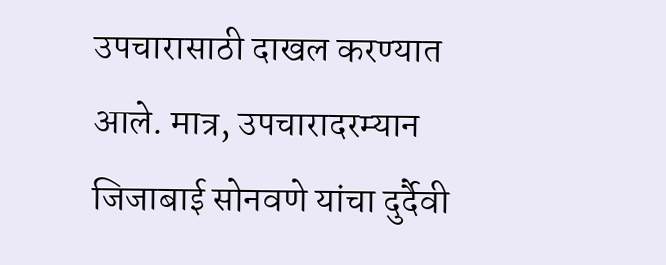उपचारासाठी दाखल करण्यात आले. मात्र, उपचारादरम्यान जिजाबाई सोनवणे यांचा दुर्दैवी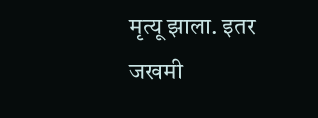मृत्यू झाला. इतर जखमी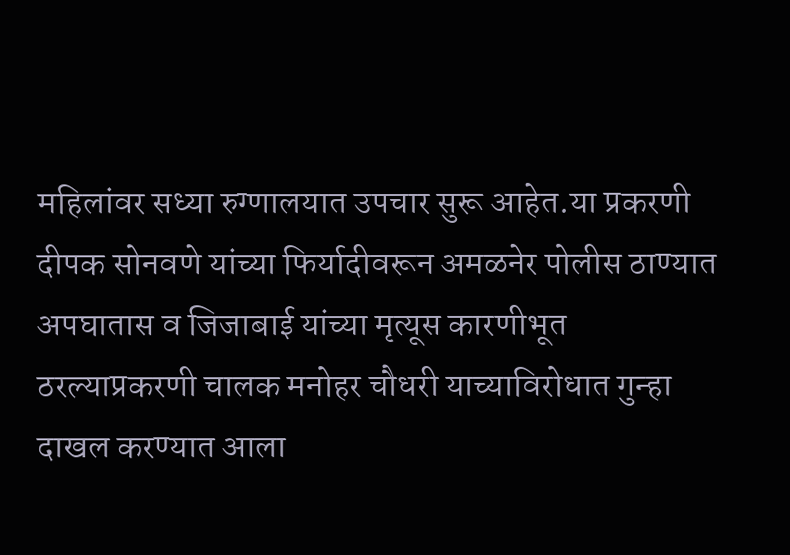महिलांवर सध्या रुग्णालयात उपचार सुरू आहेत.या प्रकरणी दीपक सोनवणे यांच्या फिर्यादीवरून अमळनेर पोलीस ठाण्यात अपघातास व जिजाबाई यांच्या मृत्यूस कारणीभूत ठरल्याप्रकरणी चालक मनोहर चौधरी याच्याविरोधात गुन्हा दाखल करण्यात आला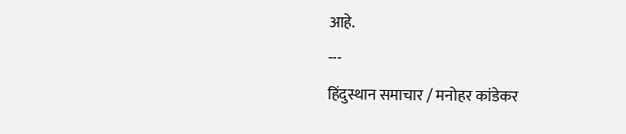आहे.
---
हिंदुस्थान समाचार / मनोहर कांडेकर